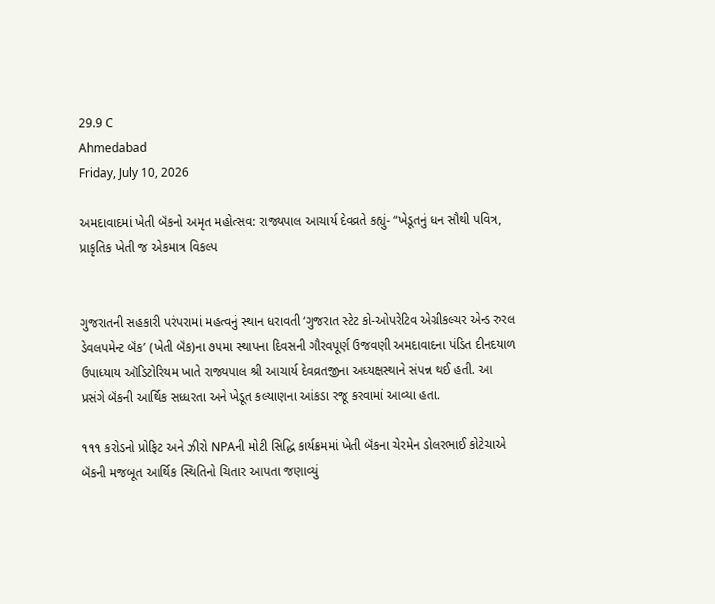29.9 C
Ahmedabad
Friday, July 10, 2026

અમદાવાદમાં ખેતી બૅંકનો અમૃત મહોત્સવ: રાજ્યપાલ આચાર્ય દેવવ્રતે કહ્યું- “ખેડૂતનું ધન સૌથી પવિત્ર, પ્રાકૃતિક ખેતી જ એકમાત્ર વિકલ્પ


ગુજરાતની સહકારી પરંપરામાં મહત્વનું સ્થાન ધરાવતી ‘ગુજરાત સ્ટેટ કો-ઓપરેટિવ એગ્રીકલ્ચર એન્ડ રુરલ ડેવલપમેન્ટ બૅંક’ (ખેતી બૅંક)ના ૭૫મા સ્થાપના દિવસની ગૌરવપૂર્ણ ઉજવણી અમદાવાદના પંડિત દીનદયાળ ઉપાધ્યાય ઑડિટોરિયમ ખાતે રાજ્યપાલ શ્રી આચાર્ય દેવવ્રતજીના અધ્યક્ષસ્થાને સંપન્ન થઈ હતી. આ પ્રસંગે બૅંકની આર્થિક સધ્ધરતા અને ખેડૂત કલ્યાણના આંકડા રજૂ કરવામાં આવ્યા હતા.

૧૧૧ કરોડનો પ્રોફિટ અને ઝીરો NPAની મોટી સિદ્ધિ કાર્યક્રમમાં ખેતી બૅંકના ચેરમેન ડોલરભાઈ કોટેચાએ બૅંકની મજબૂત આર્થિક સ્થિતિનો ચિતાર આપતા જણાવ્યું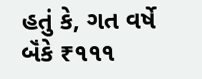હતું કે, ગત વર્ષે બૅંકે ₹૧૧૧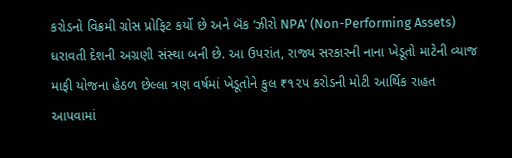કરોડનો વિક્રમી ગ્રોસ પ્રોફિટ કર્યો છે અને બૅંક ‘ઝીરો NPA’ (Non-Performing Assets) ધરાવતી દેશની અગ્રણી સંસ્થા બની છે. આ ઉપરાંત, રાજ્ય સરકારની નાના ખેડૂતો માટેની વ્યાજ માફી યોજના હેઠળ છેલ્લા ત્રણ વર્ષમાં ખેડૂતોને કુલ ₹૧૨૫ કરોડની મોટી આર્થિક રાહત આપવામાં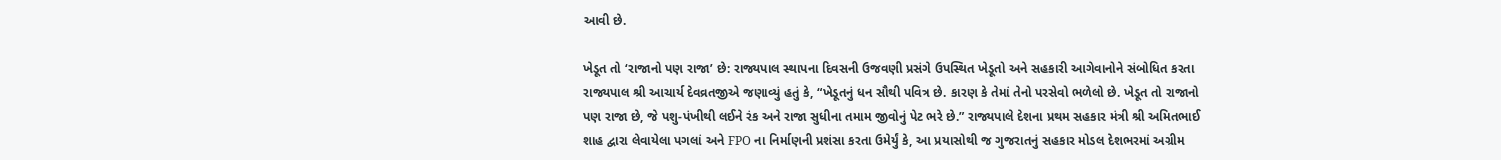આવી છે.

ખેડૂત તો ‘રાજાનો પણ રાજા’ છે: રાજ્યપાલ સ્થાપના દિવસની ઉજવણી પ્રસંગે ઉપસ્થિત ખેડૂતો અને સહકારી આગેવાનોને સંબોધિત કરતા રાજ્યપાલ શ્રી આચાર્ય દેવવ્રતજીએ જણાવ્યું હતું કે, “ખેડૂતનું ધન સૌથી પવિત્ર છે. કારણ કે તેમાં તેનો પરસેવો ભળેલો છે. ખેડૂત તો રાજાનો પણ રાજા છે, જે પશુ-પંખીથી લઈને રંક અને રાજા સુધીના તમામ જીવોનું પેટ ભરે છે.” રાજ્યપાલે દેશના પ્રથમ સહકાર મંત્રી શ્રી અમિતભાઈ શાહ દ્વારા લેવાયેલા પગલાં અને FPO ના નિર્માણની પ્રશંસા કરતા ઉમેર્યું કે, આ પ્રયાસોથી જ ગુજરાતનું સહકાર મોડલ દેશભરમાં અગ્રીમ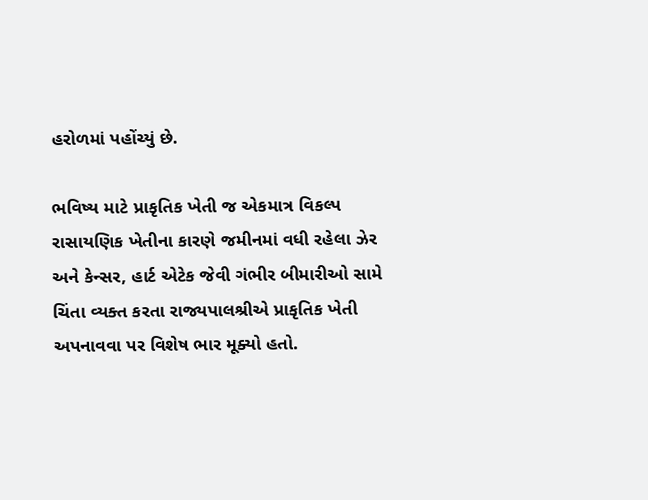હરોળમાં પહોંચ્યું છે.

ભવિષ્ય માટે પ્રાકૃતિક ખેતી જ એકમાત્ર વિકલ્પ રાસાયણિક ખેતીના કારણે જમીનમાં વધી રહેલા ઝેર અને કેન્સર, હાર્ટ એટેક જેવી ગંભીર બીમારીઓ સામે ચિંતા વ્યક્ત કરતા રાજ્યપાલશ્રીએ પ્રાકૃતિક ખેતી અપનાવવા પર વિશેષ ભાર મૂક્યો હતો.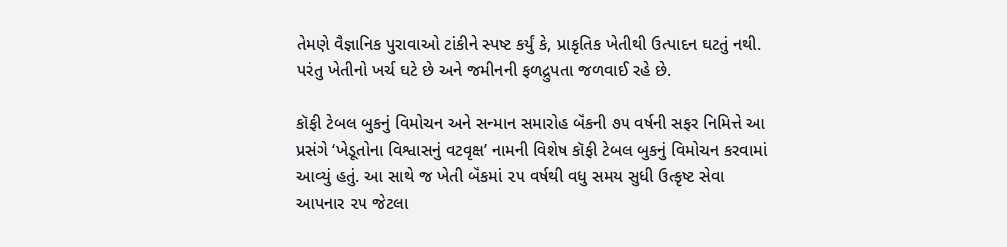તેમણે વૈજ્ઞાનિક પુરાવાઓ ટાંકીને સ્પષ્ટ કર્યું કે, પ્રાકૃતિક ખેતીથી ઉત્પાદન ઘટતું નથી. પરંતુ ખેતીનો ખર્ચ ઘટે છે અને જમીનની ફળદ્રુપતા જળવાઈ રહે છે.

કૉફી ટેબલ બુકનું વિમોચન અને સન્માન સમારોહ બૅંકની ૭૫ વર્ષની સફર નિમિત્તે આ પ્રસંગે ‘ખેડૂતોના વિશ્વાસનું વટવૃક્ષ’ નામની વિશેષ કૉફી ટેબલ બુકનું વિમોચન કરવામાં આવ્યું હતું. આ સાથે જ ખેતી બૅંકમાં ૨૫ વર્ષથી વધુ સમય સુધી ઉત્કૃષ્ટ સેવા આપનાર ૨૫ જેટલા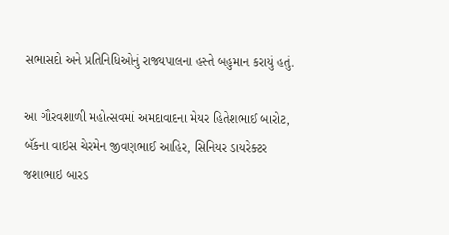સભાસદો અને પ્રતિનિધિઓનું રાજ્યપાલના હસ્તે બહુમાન કરાયું હતું.

આ ગૌરવશાળી મહોત્સવમાં અમદાવાદના મેયર હિતેશભાઈ બારોટ, બૅંકના વાઇસ ચેરમેન જીવણભાઈ આહિર, સિનિયર ડાયરેક્ટર જશાભાઇ બારડ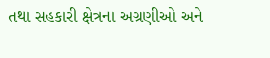તથા સહકારી ક્ષેત્રના અગ્રણીઓ અને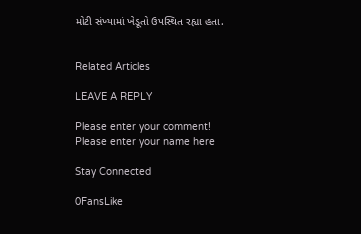મોટી સંખ્યામાં ખેડૂતો ઉપસ્થિત રહ્યા હતા.


Related Articles

LEAVE A REPLY

Please enter your comment!
Please enter your name here

Stay Connected

0FansLike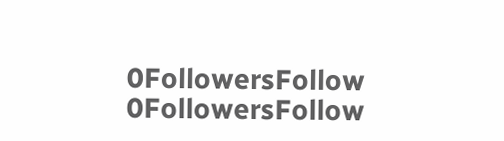0FollowersFollow
0FollowersFollow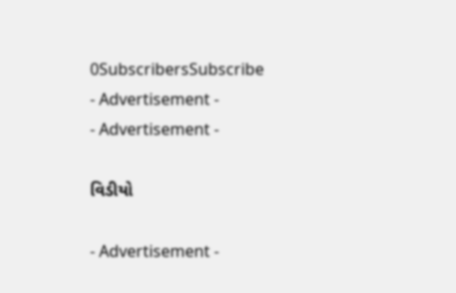0SubscribersSubscribe
- Advertisement -
- Advertisement -

વિડીયો

- Advertisement -